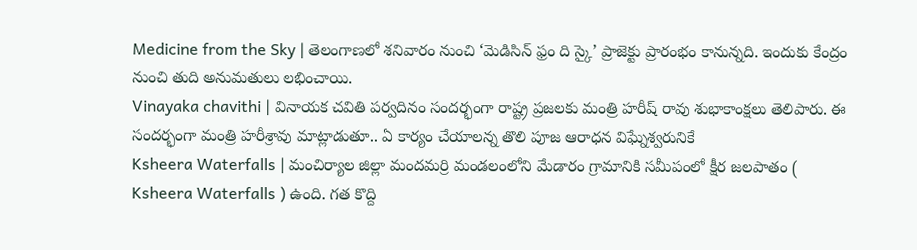Medicine from the Sky | తెలంగాణలో శనివారం నుంచి ‘మెడిసిన్ ఫ్రం ది స్కై’ ప్రాజెక్టు ప్రారంభం కానున్నది. ఇందుకు కేంద్రం నుంచి తుది అనుమతులు లభించాయి.
Vinayaka chavithi | వినాయక చవితి పర్వదినం సందర్భంగా రాష్ట్ర ప్రజలకు మంత్రి హరీష్ రావు శుభాకాంక్షలు తెలిపారు. ఈ సందర్భంగా మంత్రి హరీశ్రావు మాట్లాడుతూ.. ఏ కార్యం చేయాలన్న తొలి పూజ ఆరాధన విఘ్నేశ్వరునికే
Ksheera Waterfalls | మంచిర్యాల జిల్లా మందమర్రి మండలంలోని మేడారం గ్రామానికి సమీపంలో క్షీర జలపాతం ( Ksheera Waterfalls ) ఉంది. గత కొద్ది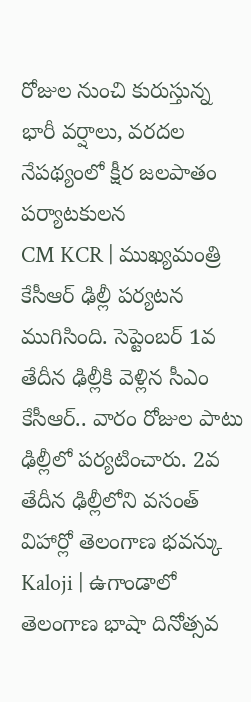రోజుల నుంచి కురుస్తున్న భారీ వర్షాలు, వరదల నేపథ్యంలో క్షీర జలపాతం పర్యాటకులన
CM KCR | ముఖ్యమంత్రి కేసీఆర్ ఢిల్లీ పర్యటన ముగిసింది. సెప్టెంబర్ 1వ తేదీన ఢిల్లీకి వెళ్లిన సీఎం కేసీఆర్.. వారం రోజుల పాటు ఢిల్లీలో పర్యటించారు. 2వ తేదీన ఢిల్లీలోని వసంత్ విహార్లో తెలంగాణ భవన్కు
Kaloji | ఉగాండాలో తెలంగాణ భాషా దినోత్సవ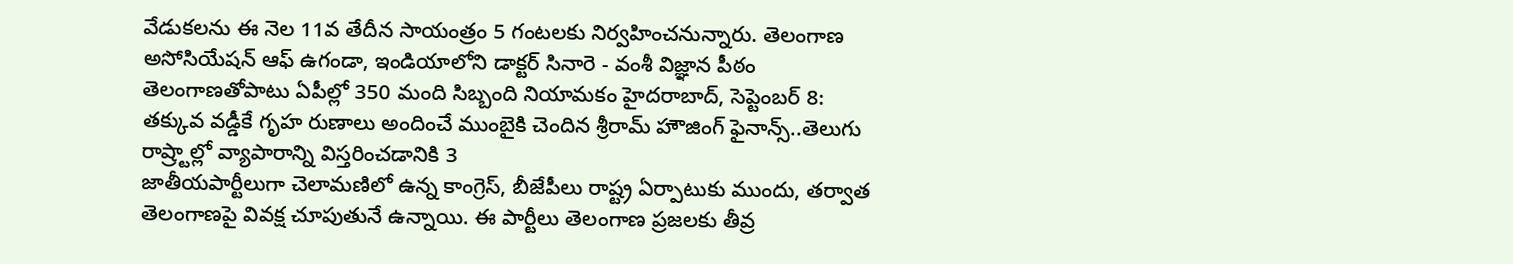వేడుకలను ఈ నెల 11వ తేదీన సాయంత్రం 5 గంటలకు నిర్వహించనున్నారు. తెలంగాణ అసోసియేషన్ ఆఫ్ ఉగండా, ఇండియాలోని డాక్టర్ సినారె - వంశీ విజ్ఞాన పీఠం
తెలంగాణతోపాటు ఏపీల్లో 350 మంది సిబ్బంది నియామకం హైదరాబాద్, సెప్టెంబర్ 8: తక్కువ వడ్డీకే గృహ రుణాలు అందించే ముంబైకి చెందిన శ్రీరామ్ హౌజింగ్ ఫైనాన్స్..తెలుగు రాష్ర్టాల్లో వ్యాపారాన్ని విస్తరించడానికి 3
జాతీయపార్టీలుగా చెలామణిలో ఉన్న కాంగ్రెస్, బీజేపీలు రాష్ట్ర ఏర్పాటుకు ముందు, తర్వాత తెలంగాణపై వివక్ష చూపుతునే ఉన్నాయి. ఈ పార్టీలు తెలంగాణ ప్రజలకు తీవ్ర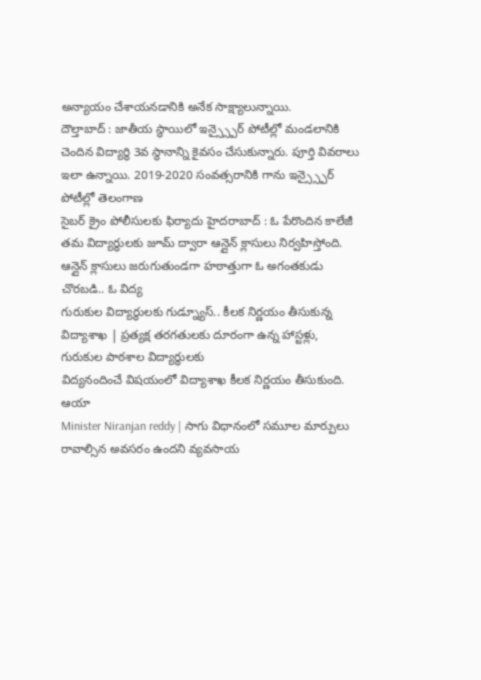అన్యాయం చేశాయనడానికి అనేక సాక్ష్యాలున్నాయి.
దౌల్తాబాద్ : జాతీయ స్థాయిలో ఇన్స్స్పైర్ పోటీల్లో మండలానికి చెందిన విద్యార్థి 3వ స్థానాన్ని కైవసం చేసుకున్నారు. పూర్తి వివరాలు ఇలా ఉన్నాయి. 2019-2020 సంవత్సరానికి గాను ఇన్స్స్పైర్ పోటీల్లో తెలంగాణ
సైబర్ క్రైం పోలీసులకు ఫిర్యాదు హైదరాబాద్ : ఓ పేరొందిన కాలేజీ తమ విద్యార్థులకు జూమ్ ద్వారా ఆన్లైన్ క్లాసులు నిర్వహిస్తోంది. ఆన్లైన్ క్లాసులు జరుగుతుండగా హఠాత్తుగా ఓ అగంతకుడు చొరబడి.. ఓ విద్య
గురుకుల విద్యార్థులకు గుడ్న్యూస్.. కీలక నిర్ణయం తీసుకున్న విద్యాశాఖ | ప్రత్యక్ష తరగతులకు దూరంగా ఉన్న హాస్టళ్లు, గురుకుల పాఠశాల విద్యార్థులకు
విద్యనందించే విషయంలో విద్యాశాఖ కీలక నిర్ణయం తీసుకుంది. ఆయా
Minister Niranjan reddy | సాగు విధానంలో సమూల మార్పులు రావాల్సిన అవసరం ఉందని వ్యవసాయ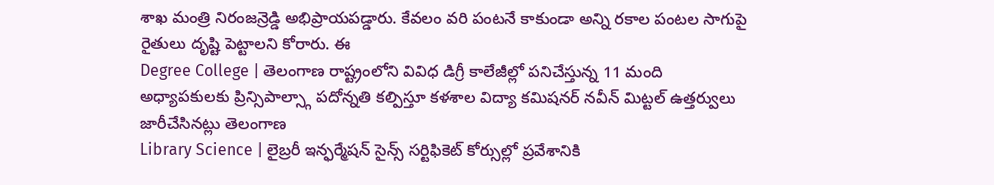శాఖ మంత్రి నిరంజన్రెడ్డి అభిప్రాయపడ్డారు. కేవలం వరి పంటనే కాకుండా అన్ని రకాల పంటల సాగుపై రైతులు దృష్టి పెట్టాలని కోరారు. ఈ
Degree College | తెలంగాణ రాష్ట్రంలోని వివిధ డిగ్రీ కాలేజీల్లో పనిచేస్తున్న 11 మంది అధ్యాపకులకు ప్రిన్సిపాల్స్గా పదోన్నతి కల్పిస్తూ కళశాల విద్యా కమిషనర్ నవీన్ మిట్టల్ ఉత్తర్వులు జారీచేసినట్లు తెలంగాణ
Library Science | లైబ్రరీ ఇన్ఫర్మేషన్ సైన్స్ సర్టిఫికెట్ కోర్సుల్లో ప్రవేశానికి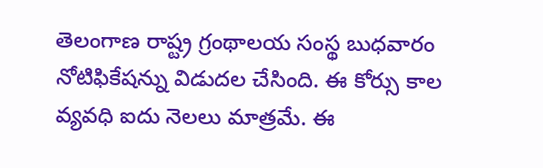తెలంగాణ రాష్ట్ర గ్రంథాలయ సంస్థ బుధవారం నోటిఫికేషన్ను విడుదల చేసింది. ఈ కోర్సు కాల వ్యవధి ఐదు నెలలు మాత్రమే. ఈ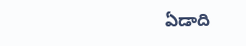ఏడాది